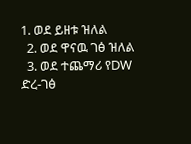1. ወደ ይዘቱ ዝለል
  2. ወደ ዋናዉ ገፅ ዝለል
  3. ወደ ተጨማሪ የDW ድረ-ገፅ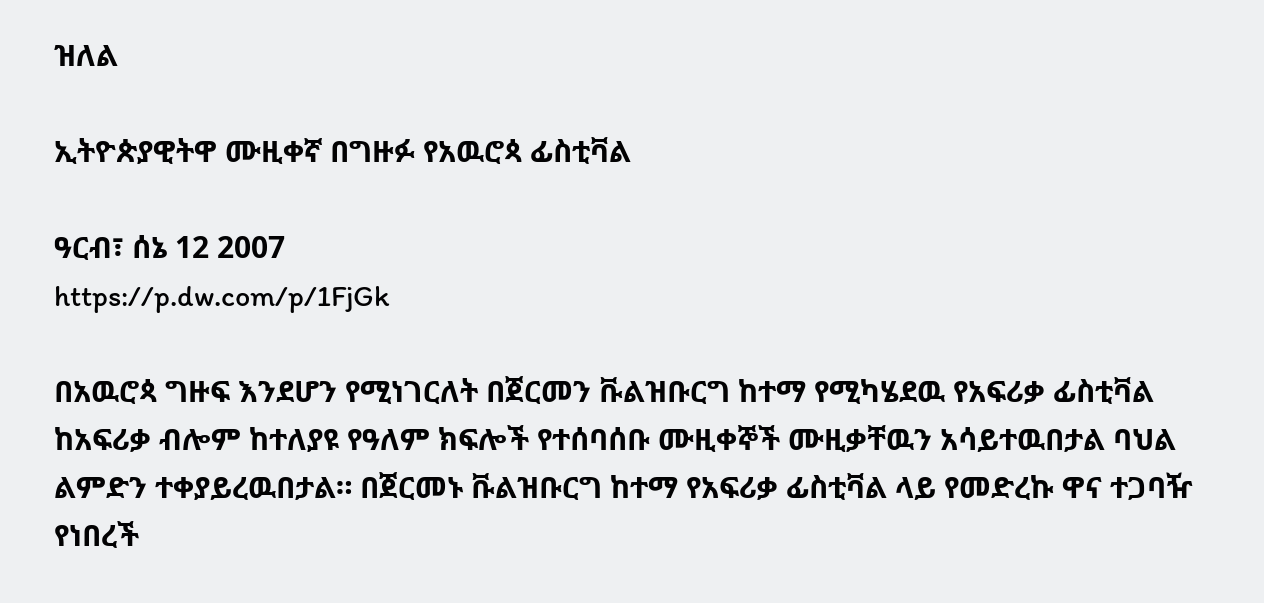ዝለል

ኢትዮጵያዊትዋ ሙዚቀኛ በግዙፉ የአዉሮጳ ፊስቲቫል

ዓርብ፣ ሰኔ 12 2007
https://p.dw.com/p/1FjGk

በአዉሮጳ ግዙፍ እንደሆን የሚነገርለት በጀርመን ቩልዝቡርግ ከተማ የሚካሄደዉ የአፍሪቃ ፊስቲቫል ከአፍሪቃ ብሎም ከተለያዩ የዓለም ክፍሎች የተሰባሰቡ ሙዚቀኞች ሙዚቃቸዉን አሳይተዉበታል ባህል ልምድን ተቀያይረዉበታል። በጀርመኑ ቩልዝቡርግ ከተማ የአፍሪቃ ፊስቲቫል ላይ የመድረኩ ዋና ተጋባዥ የነበረች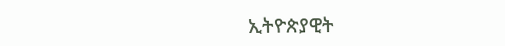ኢትዮጵያዊት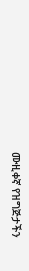ሙዚቀኛ የዝግጅታችን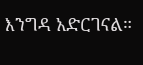እንግዳ አድርገናል።